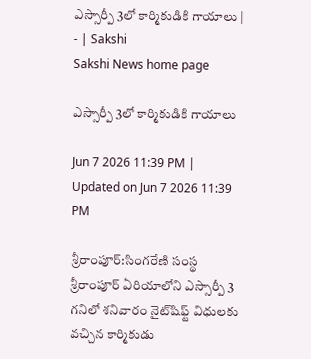ఎస్సార్పీ 3లో కార్మికుడికి గాయాలు | - | Sakshi
Sakshi News home page

ఎస్సార్పీ 3లో కార్మికుడికి గాయాలు

Jun 7 2026 11:39 PM | Updated on Jun 7 2026 11:39 PM

శ్రీరాంపూర్‌:సింగరేణి సంస్థ శ్రీరాంపూర్‌ ఏరియాలోని ఎస్సార్పీ 3 గనిలో శనివారం నైట్‌షిఫ్ట్‌ విధులకు వచ్చిన కార్మికుడు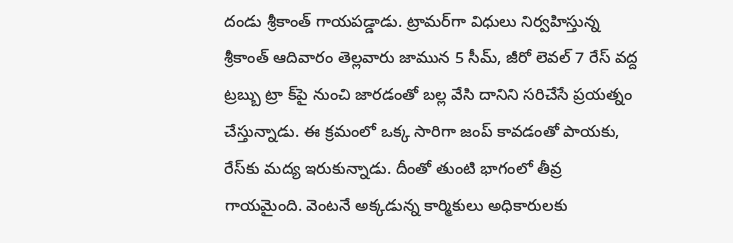దండు శ్రీకాంత్‌ గాయపడ్డాడు. ట్రామర్‌గా విధులు నిర్వహిస్తున్న శ్రీకాంత్‌ ఆదివారం తెల్లవారు జామున 5 సీమ్‌, జీరో లెవల్‌ 7 రేస్‌ వద్ద ట్రబ్బు ట్రా క్‌పై నుంచి జారడంతో బల్ల వేసి దానిని సరిచేసే ప్రయత్నం చేస్తున్నాడు. ఈ క్రమంలో ఒక్క సారిగా జంప్‌ కావడంతో పాయకు, రేస్‌కు మద్య ఇరుకున్నాడు. దీంతో తుంటి భాగంలో తీవ్ర గాయమైంది. వెంటనే అక్కడున్న కార్మికులు అధికారులకు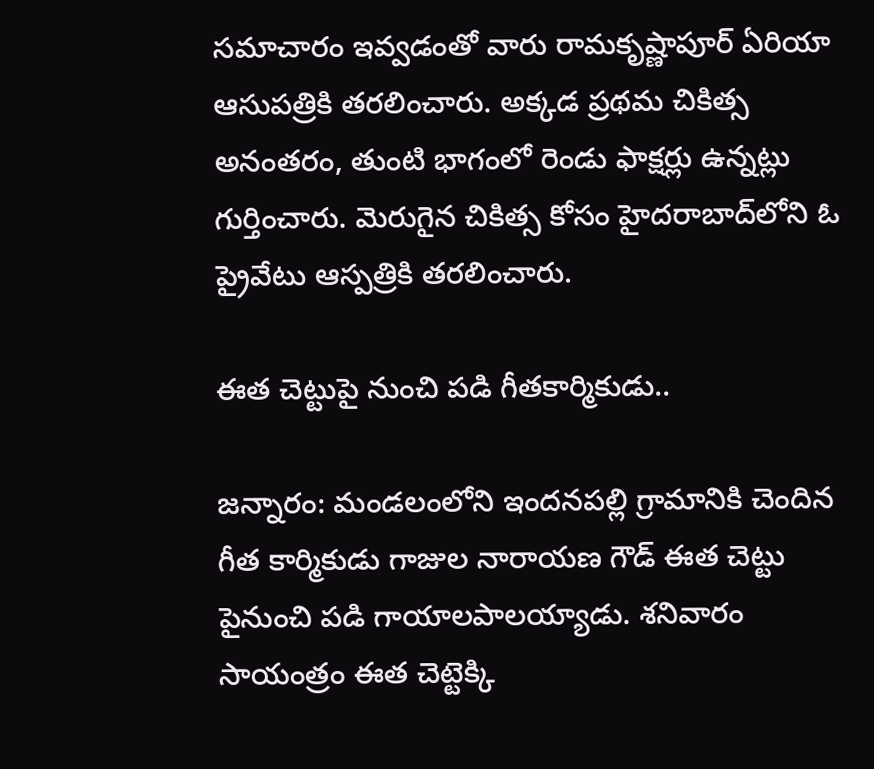సమాచారం ఇవ్వడంతో వారు రామకృష్ణాపూర్‌ ఏరియా ఆసుపత్రికి తరలించారు. అక్కడ ప్రథమ చికిత్స అనంతరం, తుంటి భాగంలో రెండు ఫాక్షర్లు ఉన్నట్లు గుర్తించారు. మెరుగైన చికిత్స కోసం హైదరాబాద్‌లోని ఓ ప్రైవేటు ఆస్పత్రికి తరలించారు.

ఈత చెట్టుపై నుంచి పడి గీతకార్మికుడు..

జన్నారం: మండలంలోని ఇందనపల్లి గ్రామానికి చెందిన గీత కార్మికుడు గాజుల నారాయణ గౌడ్‌ ఈత చెట్టు పైనుంచి పడి గాయాలపాలయ్యాడు. శనివారం సాయంత్రం ఈత చెట్టెక్కి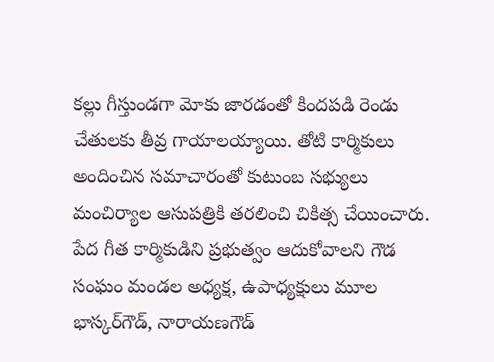కల్లు గీస్తుండగా మోకు జారడంతో కిందపడి రెండు చేతులకు తీవ్ర గాయాలయ్యాయి. తోటి కార్మికులు అందించిన సమాచారంతో కుటుంబ సభ్యులు మంచిర్యాల ఆసుపత్రికి తరలించి చికిత్స చేయించారు. పేద గీత కార్మికుడిని ప్రభుత్వం ఆదుకోవాలని గౌడ సంఘం మండల అధ్యక్ష, ఉపాధ్యక్షులు మూల భాస్కర్‌గౌడ్‌, నారాయణగౌడ్‌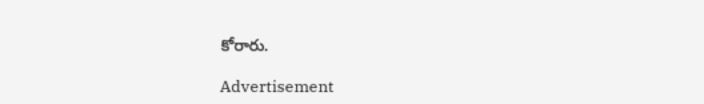కోరారు.

Advertisement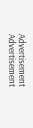Advertisement
Advertisement